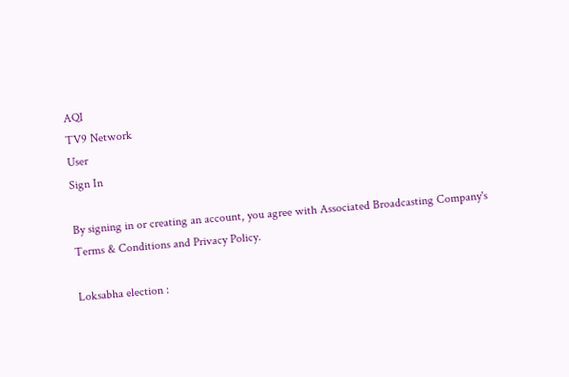AQI
TV9 Network
User
Sign In

By signing in or creating an account, you agree with Associated Broadcasting Company's Terms & Conditions and Privacy Policy.

Loksabha election :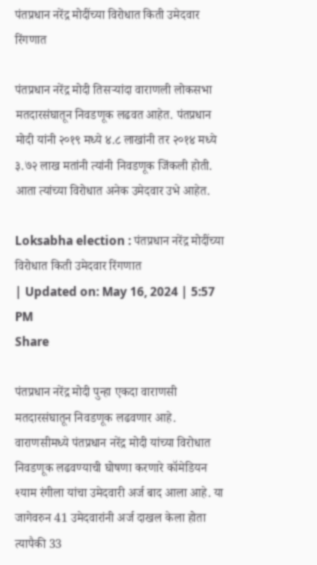पंतप्रधान नरेंद्र मोदींच्या विरोधात किती उमेदवार रिंगणात

पंतप्रधान नरेंद्र मोदी तिसऱ्यांदा वाराणली लोकसभा मतदारसंघातून निवडणूक लढवत आहेत. पंतप्रधान मोदी यांनी २०१९ मध्ये ४.८ लाखांनी तर २०१४ मध्ये ३.७२ लाख मतांनी त्यांनी निवडणूक जिंकली होती. आता त्यांच्या विरोधात अनेक उमेदवार उभे आहेत.

Loksabha election : पंतप्रधान नरेंद्र मोदींच्या विरोधात किती उमेदवार रिंगणात
| Updated on: May 16, 2024 | 5:57 PM
Share

पंतप्रधान नरेंद्र मोदी पुन्हा एकदा वाराणसी मतदारसंघातून निवडणूक लढवणार आहे. वाराणसीमध्ये पंतप्रधान नरेंद्र मोदी यांच्या विरोधात निवडणूक लढवण्याची घोषणा करणारे कॉमेडियन श्याम रंगीला यांचा उमेदवारी अर्ज बाद आला आहे. या जागेवरुन 41 उमेदवारांनी अर्ज दाखल केला होता त्यापैकी 33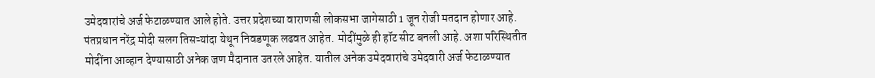उमेदवारांचे अर्ज फेटाळण्यात आले होते. उत्तर प्रदेशच्या वाराणसी लोकसभा जागेसाठी 1 जून रोजी मतदान होणार आहे. पंतप्रधान नरेंद्र मोदी सलग तिसऱ्यांदा येथून निवडणूक लढवत आहेत. मोदींमुळे ही हॉट सीट बनली आहे. अशा परिस्थितीत मोदींना आव्हान देण्यासाठी अनेक जण मैदानात उतरले आहेत. यातील अनेक उमेदवारांचे उमेदवारी अर्ज फेटाळण्यात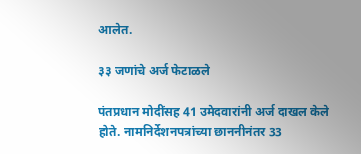आलेत.

३३ जणांचे अर्ज फेटाळले

पंतप्रधान मोदींसह 41 उमेदवारांनी अर्ज दाखल केले होते. नामनिर्देशनपत्रांच्या छाननीनंतर 33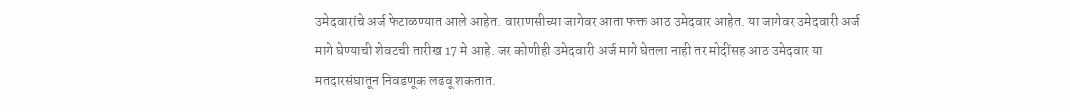उमेदवारांचे अर्ज फेटाळण्यात आले आहेत. वाराणसीच्या जागेवर आता फक्त आठ उमेदवार आहेत. या जागेवर उमेदवारी अर्ज मागे घेण्याची शेवटची तारीख 17 मे आहे. जर कोणीही उमेदवारी अर्ज मागे घेतला नाही तर मोदींसह आठ उमेदवार या मतदारसंघातून निवडणूक लढवू शकतात.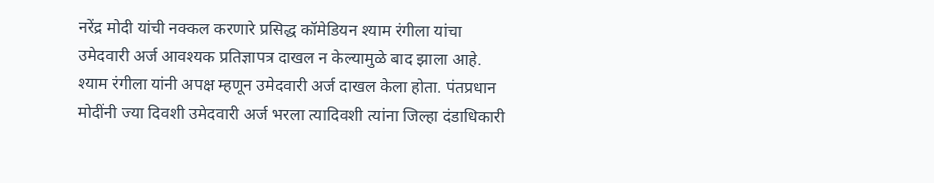नरेंद्र मोदी यांची नक्कल करणारे प्रसिद्ध कॉमेडियन श्याम रंगीला यांचा उमेदवारी अर्ज आवश्यक प्रतिज्ञापत्र दाखल न केल्यामुळे बाद झाला आहे. श्याम रंगीला यांनी अपक्ष म्हणून उमेदवारी अर्ज दाखल केला होता. पंतप्रधान मोदींनी ज्या दिवशी उमेदवारी अर्ज भरला त्यादिवशी त्यांना जिल्हा दंडाधिकारी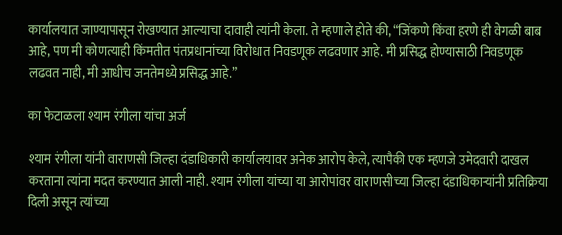कार्यालयात जाण्यापासून रोखण्यात आल्याचा दावाही त्यांनी केला. ते म्हणाले होते की, “जिंकणे किंवा हरणे ही वेगळी बाब आहे, पण मी कोणत्याही किंमतीत पंतप्रधानांच्या विरोधात निवडणूक लढवणार आहे. मी प्रसिद्ध होण्यासाठी निवडणूक लढवत नाही, मी आधीच जनतेमध्ये प्रसिद्ध आहे.”

का फेटाळला श्याम रंगीला यांचा अर्ज

श्याम रंगीला यांनी वाराणसी जिल्हा दंडाधिकारी कार्यालयावर अनेक आरोप केले, त्यापैकी एक म्हणजे उमेदवारी दाखल करताना त्यांना मदत करण्यात आली नाही. श्याम रंगीला यांच्या या आरोपांवर वाराणसीच्या जिल्हा दंडाधिकाऱ्यांनी प्रतिक्रिया दिली असून त्यांच्या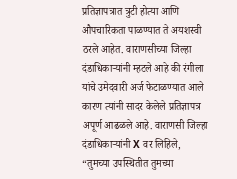प्रतिज्ञापत्रात त्रुटी होत्या आणि औपचारिकता पाळण्यात ते अयशस्वी ठरले आहेत. वाराणसीच्या जिल्हा दंडाधिकाऱ्यांनी म्हटले आहे की रंगीला यांचे उमेदवारी अर्ज फेटाळण्यात आले कारण त्यांनी सादर केलेले प्रतिज्ञापत्र अपूर्ण आढळले आहे. वाराणसी जिल्हा दंडाधिकाऱ्यांनी X वर लिहिले, “तुमच्या उपस्थितीत तुमच्या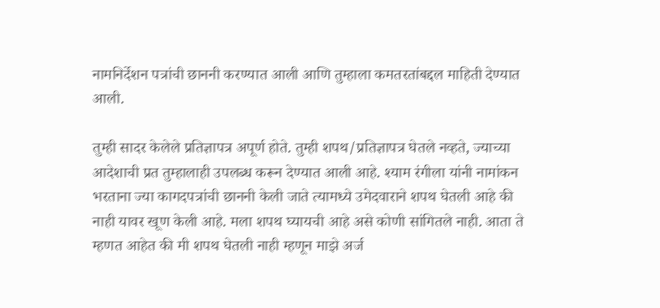नामनिर्देशन पत्रांची छाननी करण्यात आली आणि तुम्हाला कमतरतांबद्दल माहिती देण्यात आली.

तुम्ही सादर केलेले प्रतिज्ञापत्र अपूर्ण होते. तुम्ही शपथ/प्रतिज्ञापत्र घेतले नव्हते, ज्याच्या आदेशाची प्रत तुम्हालाही उपलब्ध करून देण्यात आली आहे. श्याम रंगीला यांनी नामांकन भरताना ज्या कागदपत्रांची छाननी केली जाते त्यामध्ये उमेदवाराने शपथ घेतली आहे की नाही यावर खूण केली आहे. मला शपथ घ्यायची आहे असे कोणी सांगितले नाही. आता ते म्हणत आहेत की मी शपथ घेतली नाही म्हणून माझे अर्ज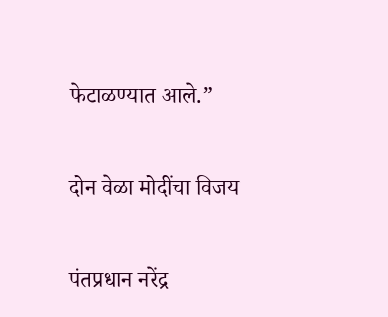फेटाळण्यात आले.”

दोन वेळा मोदींचा विजय

पंतप्रधान नरेंद्र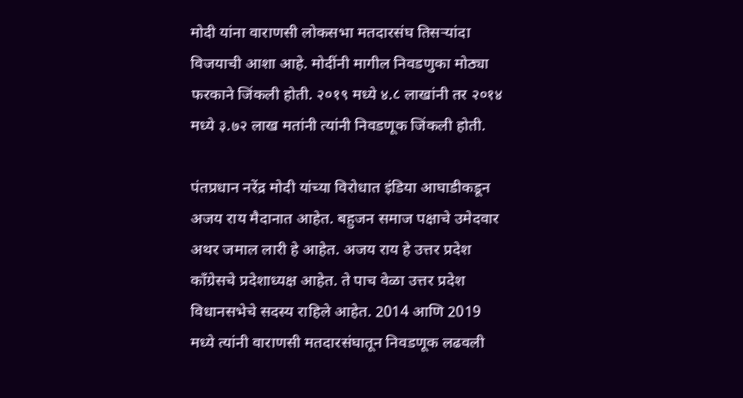मोदी यांना वाराणसी लोकसभा मतदारसंघ तिसऱ्यांदा विजयाची आशा आहे. मोदींनी मागील निवडणुका मोठ्या फरकाने जिंकली होती. २०१९ मध्ये ४.८ लाखांनी तर २०१४ मध्ये ३.७२ लाख मतांनी त्यांनी निवडणूक जिंकली होती.

पंतप्रधान नरेंद्र मोदी यांच्या विरोधात इंडिया आघाडीकडून अजय राय मैदानात आहेत. बहुजन समाज पक्षाचे उमेदवार अथर जमाल लारी हे आहेत. अजय राय हे उत्तर प्रदेश काँग्रेसचे प्रदेशाध्यक्ष आहेत. ते पाच वेळा उत्तर प्रदेश विधानसभेचे सदस्य राहिले आहेत. 2014 आणि 2019 मध्ये त्यांनी वाराणसी मतदारसंघातून निवडणूक लढवली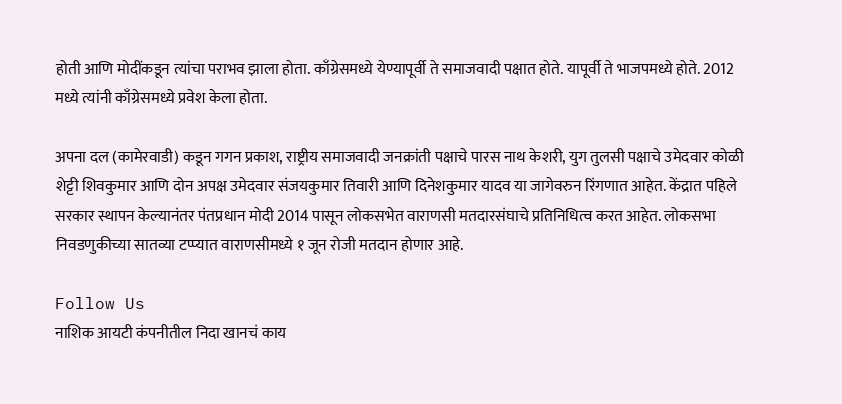होती आणि मोदींकडून त्यांचा पराभव झाला होता. काँग्रेसमध्ये येण्यापूर्वी ते समाजवादी पक्षात होते. यापूर्वी ते भाजपमध्ये होते. 2012 मध्ये त्यांनी काँग्रेसमध्ये प्रवेश केला होता.

अपना दल (कामेरवाडी) कडून गगन प्रकाश, राष्ट्रीय समाजवादी जनक्रांती पक्षाचे पारस नाथ केशरी, युग तुलसी पक्षाचे उमेदवार कोळी शेट्टी शिवकुमार आणि दोन अपक्ष उमेदवार संजयकुमार तिवारी आणि दिनेशकुमार यादव या जागेवरुन रिंगणात आहेत. केंद्रात पहिले सरकार स्थापन केल्यानंतर पंतप्रधान मोदी 2014 पासून लोकसभेत वाराणसी मतदारसंघाचे प्रतिनिधित्व करत आहेत. लोकसभा निवडणुकीच्या सातव्या टप्प्यात वाराणसीमध्ये १ जून रोजी मतदान होणार आहे.

Follow Us
नाशिक आयटी कंपनीतील निदा खानचं काय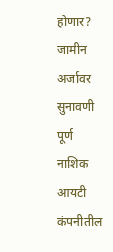होणार? जामीन अर्जावर सुनावणी पूर्ण
नाशिक आयटी कंपनीतील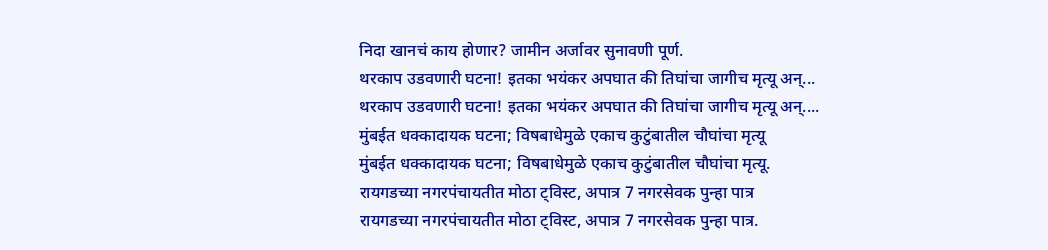निदा खानचं काय होणार? जामीन अर्जावर सुनावणी पूर्ण.
थरकाप उडवणारी घटना! इतका भयंकर अपघात की तिघांचा जागीच मृत्यू अन्...
थरकाप उडवणारी घटना! इतका भयंकर अपघात की तिघांचा जागीच मृत्यू अन्....
मुंबईत धक्कादायक घटना; विषबाधेमुळे एकाच कुटुंबातील चौघांचा मृत्यू
मुंबईत धक्कादायक घटना; विषबाधेमुळे एकाच कुटुंबातील चौघांचा मृत्यू.
रायगडच्या नगरपंचायतीत मोठा ट्विस्ट, अपात्र 7 नगरसेवक पुन्हा पात्र
रायगडच्या नगरपंचायतीत मोठा ट्विस्ट, अपात्र 7 नगरसेवक पुन्हा पात्र.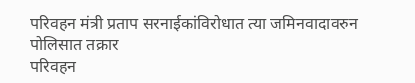परिवहन मंत्री प्रताप सरनाईकांविरोधात त्या जमिनवादावरुन पोलिसात तक्रार
परिवहन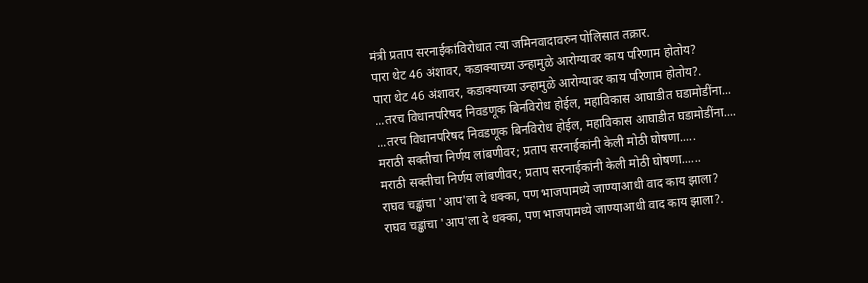मंत्री प्रताप सरनाईकांविरोधात त्या जमिनवादावरुन पोलिसात तक्रार.
पारा थेट 46 अंशावर, कडाक्याच्या उन्हामुळे आरोग्यावर काय परिणाम होतोय?
पारा थेट 46 अंशावर, कडाक्याच्या उन्हामुळे आरोग्यावर काय परिणाम होतोय?.
...तरच विधानपरिषद निवडणूक बिनविरोध होईल, महाविकास आघाडीत घडामोडींना...
...तरच विधानपरिषद निवडणूक बिनविरोध होईल, महाविकास आघाडीत घडामोडींना....
मराठी सक्तीचा निर्णय लांबणीवर; प्रताप सरनाईकांनी केली मोठी घोषणा.....
मराठी सक्तीचा निर्णय लांबणीवर; प्रताप सरनाईकांनी केली मोठी घोषणा......
राघव चड्ढांचा 'आप'ला दे धक्का, पण भाजपामध्ये जाण्याआधी वाद काय झाला?
राघव चड्ढांचा 'आप'ला दे धक्का, पण भाजपामध्ये जाण्याआधी वाद काय झाला?.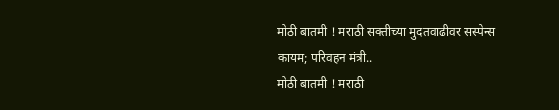मोठी बातमी ! मराठी सक्तीच्या मुदतवाढीवर सस्पेन्स कायम; परिवहन मंत्री..
मोठी बातमी ! मराठी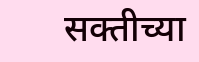सक्तीच्या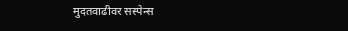मुदतवाढीवर सस्पेन्स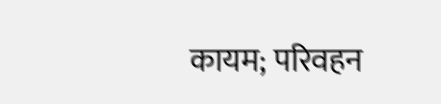कायम; परिवहन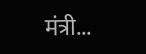मंत्री...